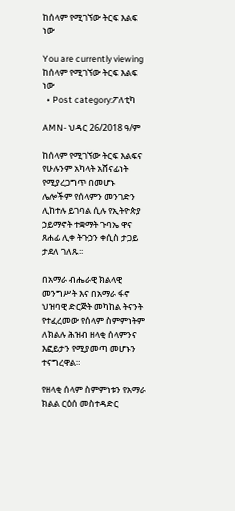ከሰላም የሚገኘው ትርፍ እልፍ ነው

You are currently viewing ከሰላም የሚገኘው ትርፍ እልፍ ነው
  • Post category:ፖለቲካ

AMN- ህዳር 26/2018 ዓ/ም

ከሰላም የሚገኘው ትርፍ እልፍና የሁሉንም አካላት አሸናፊነት የሚያረጋግጥ በመሆኑ ሌሎችም የሰላምን መንገድን ሊከተሉ ይገባል ሲሉ የኢትዮጵያ ኃይማኖት ተቋማት ጉባኤ ዋና ጸሐፊ ሊቀ ትጉኃን ቀሲስ ታጋይ ታደለ ገለጹ፡፡

በአማራ ብሔራዊ ክልላዊ መንግሥት እና በአማራ ፋኖ ህዝባዊ ድርጅት መካከል ትናንት የተፈረመው የሰላም ስምምነትም ለክልሉ ሕዝብ ዘላቂ ሰላምንና እፎይታን የሚያመጣ መሆኑን ተናግረዋል።

የዘላቂ ሰላም ስምምነቱን የአማራ ክልል ርዕሰ መስተዳድር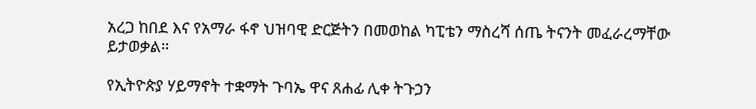አረጋ ከበደ እና የአማራ ፋኖ ህዝባዊ ድርጅትን በመወከል ካፒቴን ማስረሻ ሰጤ ትናንት መፈራረማቸው ይታወቃል።

የኢትዮጵያ ሃይማኖት ተቋማት ጉባኤ ዋና ጸሐፊ ሊቀ ትጉኃን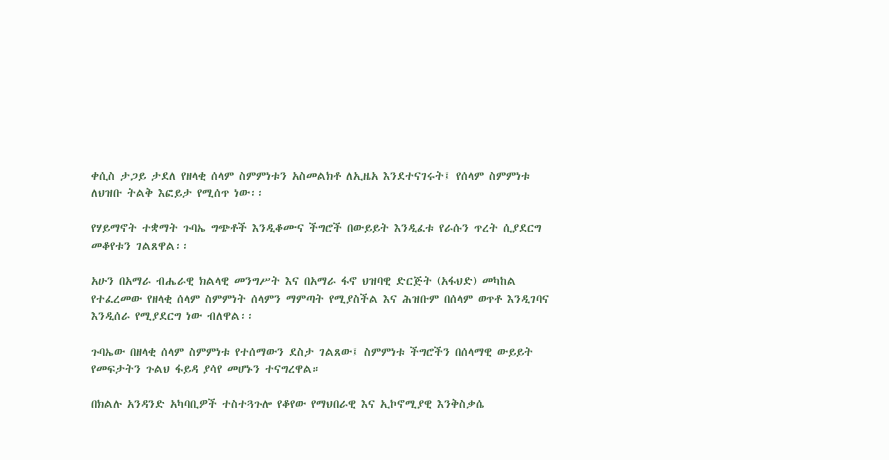ቀሲስ ታጋይ ታደለ የዘላቂ ሰላም ስምምነቱን አስመልክቶ ለኢዜአ እንደተናገሩት፤ የሰላም ስምምነቱ ለህዝቡ ትልቅ እፎይታ የሚሰጥ ነው፡፡

የሃይማኖት ተቋማት ጉባኤ ግጭቶች እንዲቆሙና ችግሮች በውይይት እንዲፈቱ የራሱን ጥረት ሲያደርግ መቆየቱን ገልጸዋል፡፡

አሁን በአማራ ብሔራዊ ክልላዊ መንግሥት እና በአማራ ፋኖ ህዝባዊ ድርጅት (አፋህድ) መካከል የተፈረመው የዘላቂ ሰላም ስምምነት ሰላምን ማምጣት የሚያስችል እና ሕዝቡም በሰላም ወጥቶ እንዲገባና እንዲሰራ የሚያደርግ ነው ብለዋል፡፡

ጉባኤው በዘላቂ ሰላም ስምምነቱ የተሰማውን ደስታ ገልጸው፤ ስምምነቱ ችግሮችን በሰላማዊ ውይይት የመፍታትን ጉልህ ፋይዳ ያሳየ መሆኑን ተናግረዋል።

በክልሉ አንዳንድ አካባቢዎች ተስተጓጉሎ የቆየው የማህበራዊ እና ኢኮኖሚያዊ እንቅስቃሴ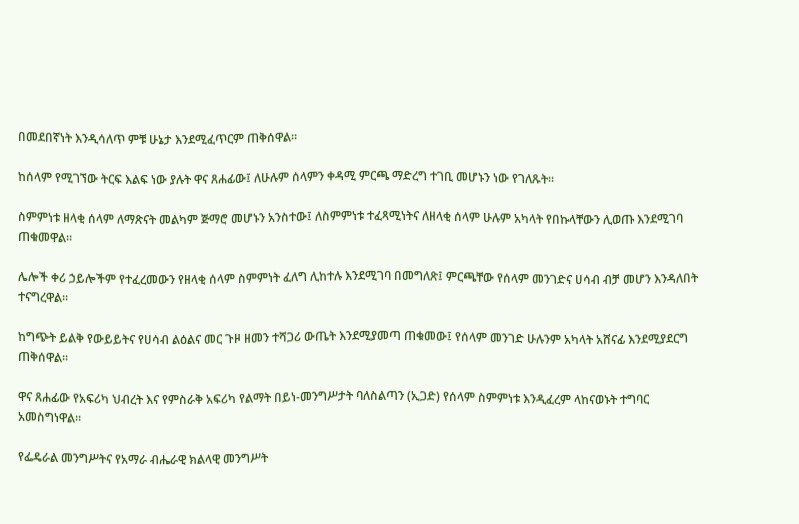በመደበኛነት እንዲሳለጥ ምቹ ሁኔታ እንደሚፈጥርም ጠቅሰዋል፡፡

ከሰላም የሚገኘው ትርፍ እልፍ ነው ያሉት ዋና ጸሐፊው፤ ለሁሉም ሰላምን ቀዳሚ ምርጫ ማድረግ ተገቢ መሆኑን ነው የገለጹት፡፡

ስምምነቱ ዘላቂ ሰላም ለማጽናት መልካም ጅማሮ መሆኑን አንስተው፤ ለስምምነቱ ተፈጻሚነትና ለዘላቂ ሰላም ሁሉም አካላት የበኩላቸውን ሊወጡ እንደሚገባ ጠቁመዋል።

ሌሎች ቀሪ ኃይሎችም የተፈረመውን የዘላቂ ሰላም ስምምነት ፈለግ ሊከተሉ እንደሚገባ በመግለጽ፤ ምርጫቸው የሰላም መንገድና ሀሳብ ብቻ መሆን እንዳለበት ተናግረዋል፡፡

ከግጭት ይልቅ የውይይትና የሀሳብ ልዕልና መር ጉዞ ዘመን ተሻጋሪ ውጤት እንደሚያመጣ ጠቁመው፤ የሰላም መንገድ ሁሉንም አካላት አሸናፊ እንደሚያደርግ ጠቅሰዋል፡፡

ዋና ጸሐፊው የአፍሪካ ህብረት እና የምስራቅ አፍሪካ የልማት በይነ-መንግሥታት ባለስልጣን (ኢጋድ) የሰላም ስምምነቱ እንዲፈረም ላከናወኑት ተግባር አመስግነዋል፡፡

የፌዴራል መንግሥትና የአማራ ብሔራዊ ክልላዊ መንግሥት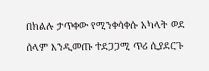በክልሉ ታጥቀው የሚንቀሳቀሱ አካላት ወደ ሰላም እንዲመጡ ተደጋጋሚ ጥሪ ሲያደርጉ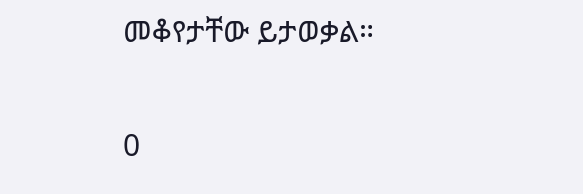መቆየታቸው ይታወቃል።

0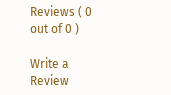Reviews ( 0 out of 0 )

Write a Review